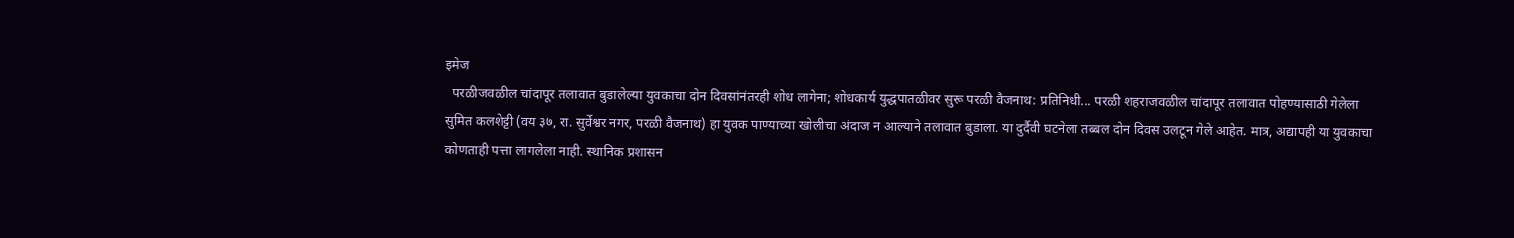इमेज
  परळीजवळील चांदापूर तलावात बुडालेल्या युवकाचा दोन दिवसांनंतरही शोध लागेना; शोधकार्य युद्धपातळीवर सुरू परळी वैजनाथ: प्रतिनिधी... परळी शहराजवळील चांदापूर तलावात पोहण्यासाठी गेलेला सुमित कलशेट्टी (वय ३७, रा. सुर्वेश्वर नगर, परळी वैजनाथ) हा युवक पाण्याच्या खोलीचा अंदाज न आल्याने तलावात बुडाला. या दुर्दैवी घटनेला तब्बल दोन दिवस उलटून गेले आहेत. मात्र, अद्यापही या युवकाचा कोणताही पत्ता लागलेला नाही. स्थानिक प्रशासन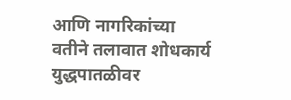आणि नागरिकांच्या वतीने तलावात शोधकार्य युद्धपातळीवर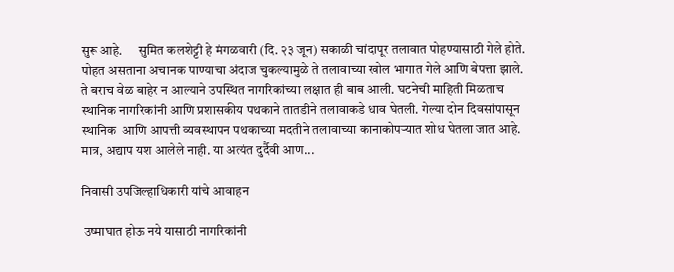सुरू आहे.      सुमित कलशेट्टी हे मंगळवारी (दि. २३ जून) सकाळी चांदापूर तलावात पोहण्यासाठी गेले होते. पोहत असताना अचानक पाण्याचा अंदाज चुकल्यामुळे ते तलावाच्या खोल भागात गेले आणि बेपत्ता झाले. ते बराच वेळ बाहेर न आल्याने उपस्थित नागरिकांच्या लक्षात ही बाब आली. घटनेची माहिती मिळताच स्थानिक नागरिकांनी आणि प्रशासकीय पथकाने तातडीने तलावाकडे धाव घेतली. गेल्या दोन दिवसांपासून स्थानिक  आणि आपत्ती व्यवस्थापन पथकाच्या मदतीने तलावाच्या कानाकोपऱ्यात शोध घेतला जात आहे. मात्र, अद्याप यश आलेले नाही. या अत्यंत दुर्दैवी आण...

निवासी उपजिल्हाधिकारी यांचे आवाहन

 उष्माघात होऊ नये यासाठी नागरिकांनी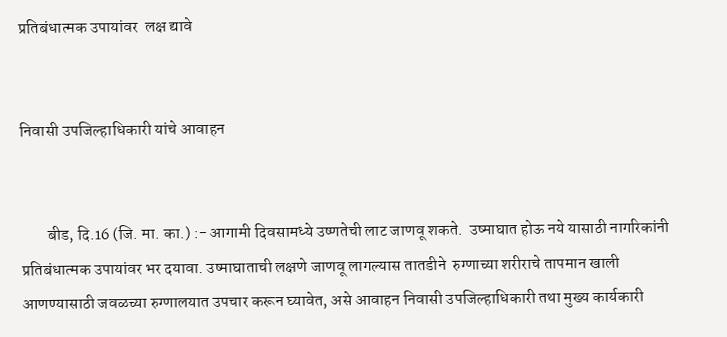प्रतिबंधात्मक उपायांवर  लक्ष द्यावे


निवासी उपजिल्हाधिकारी यांचे आवाहन


        बीड, दि.16 (जि. मा. का.) :- आगामी दिवसामध्ये उष्णतेची लाट जाणवू शकते.  उष्माघात होऊ नये यासाठी नागरिकांनी प्रतिबंधात्मक उपायांवर भर दयावा. उष्माघाताची लक्षणे जाणवू लागल्यास तातडीने  रुग्णाच्या शरीराचे तापमान खाली आणण्यासाठी जवळच्या रुग्णालयात उपचार करून घ्यावेत, असे आवाहन निवासी उपजिल्हाधिकारी तथा मुख्य कार्यकारी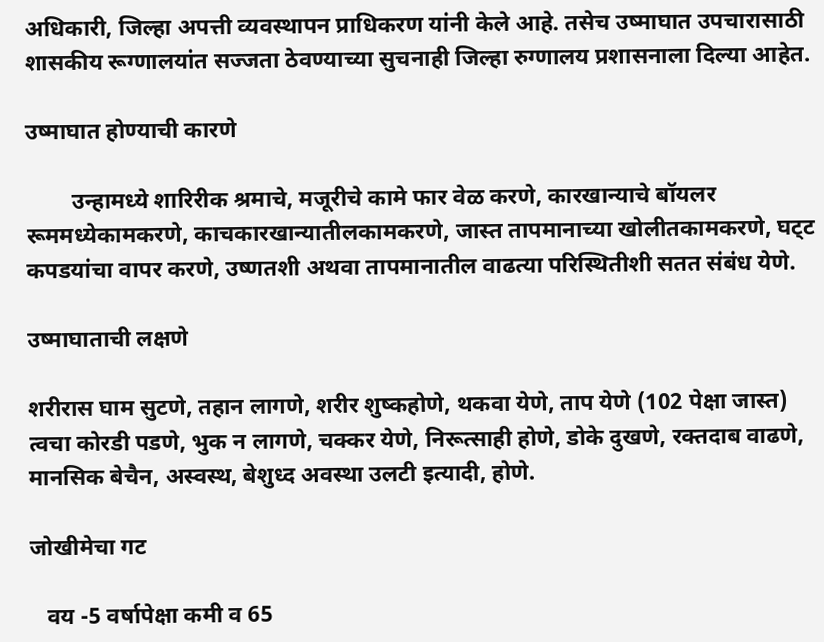अधिकारी, जिल्हा अपत्ती व्यवस्थापन प्राधिकरण यांनी केले आहे. तसेच उष्माघात उपचारासाठी शासकीय रूग्णालयांत सज्जता ठेवण्याच्या सुचनाही जिल्हा रुग्णालय प्रशासनाला दिल्या आहेत.

उष्माघात होण्याची कारणे

        उन्हामध्ये शारिरीक श्रमाचे, मजूरीचे कामे फार वेळ करणे, कारखान्याचे बॉयलर रूममध्येकामकरणे, काचकारखान्यातीलकामकरणे, जास्त तापमानाच्या खोलीतकामकरणे, घट्‌ट कपडयांचा वापर करणे, उष्णतशी अथवा तापमानातील वाढत्या परिस्थितीशी सतत संबंध येणे.

उष्माघाताची लक्षणे

शरीरास घाम सुटणे, तहान लागणे, शरीर शुष्कहोणे, थकवा येणे, ताप येणे (102 पेक्षा जास्त) त्वचा कोरडी पडणे, भुक न लागणे, चक्कर येणे, निरूत्साही होणे, डोके दुखणे, रक्तदाब वाढणे, मानसिक बेचैन, अस्वस्थ, बेशुध्द अवस्था उलटी इत्यादी, होणे.

जोखीमेचा गट

   वय -5 वर्षापेक्षा कमी व 65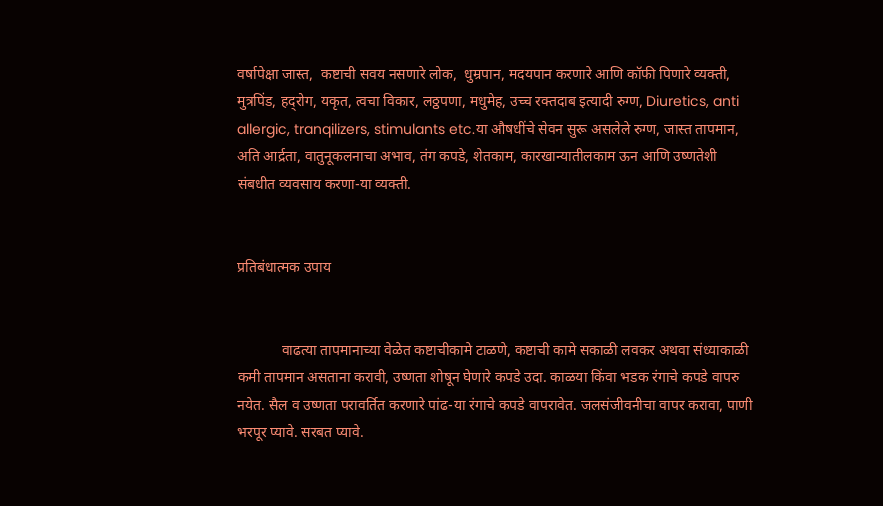वर्षापेक्षा जास्त,  कष्टाची सवय नसणारे लोक,  धुम्रपान, मदयपान करणारे आणि कॉफी पिणारे व्यक्ती, मुत्रपिंड, हद्‌रोग, यकृत, त्वचा विकार, लठ्ठपणा, मधुमेह, उच्च रक्तदाब इत्यादी रुग्ण, Diuretics, anti allergic, tranqilizers, stimulants etc.या औषधींचे सेवन सुरू असलेले रुग्ण, जास्त तापमान, अति आर्द्रता, वातुनूकलनाचा अभाव, तंग कपडे, शेतकाम, कारखान्यातीलकाम ऊन आणि उष्णतेशी संबधीत व्यवसाय करणा-या व्यक्ती.


प्रतिबंधात्मक उपाय


            वाढत्या तापमानाच्या वेळेत कष्टाचीकामे टाळणे, कष्टाची कामे सकाळी लवकर अथवा संध्याकाळी कमी तापमान असताना करावी, उष्णता शोषून घेणारे कपडे उदा. काळया किंवा भडक रंगाचे कपडे वापरु नयेत. सैल व उष्णता परावर्तित करणारे पांढ-या रंगाचे कपडे वापरावेत. जलसंजीवनीचा वापर करावा, पाणी भरपूर प्यावे. सरबत प्यावे.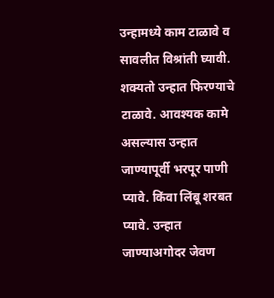उन्हामध्ये काम टाळावे व सावलीत विश्रांती घ्यावी. शक्यतो उन्हात फिरण्याचे टाळावे. आवश्यक कामे असल्यास उन्हात जाण्यापूर्वी भरपूर पाणी प्यावे. किंवा लिंबू शरबत प्यावे. उन्हात जाण्याअगोदर जेवण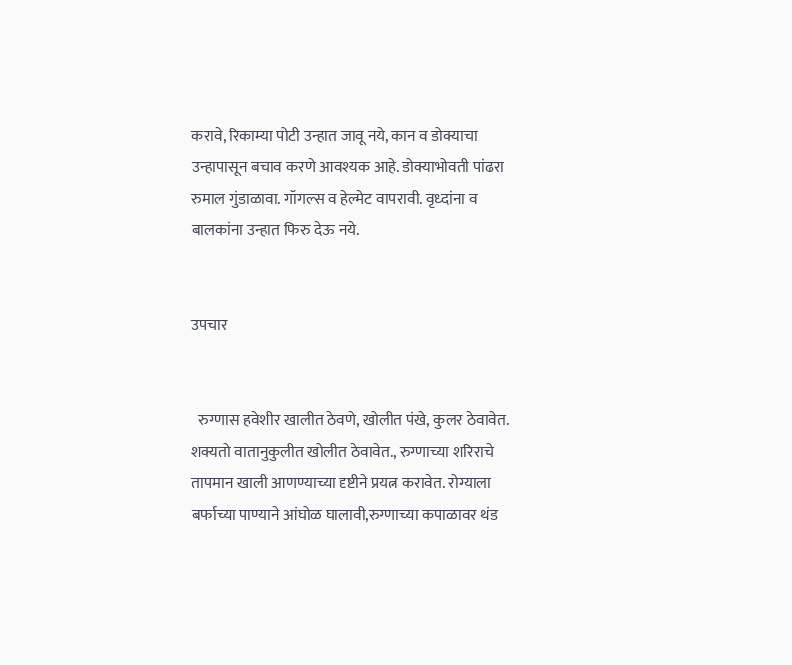करावे, रिकाम्या पोटी उन्हात जावू नये, कान व डोक्याचा उन्हापासून बचाव करणे आवश्यक आहे. डोक्याभोवती पांढरा रुमाल गुंडाळावा. गॉगल्स व हेल्मेट वापरावी. वृध्दांना व बालकांना उन्हात फिरु देऊ नये.


उपचार


  रुग्णास हवेशीर खालीत ठेवणे, खोलीत पंखे, कुलर ठेवावेत. शक्यतो वातानुकुलीत खोलीत ठेवावेत., रुग्णाच्या शरिराचे तापमान खाली आणण्याच्या दृष्टीने प्रयत्न करावेत. रोग्याला बर्फाच्या पाण्याने आंघोळ घालावी,रुग्णाच्या कपाळावर थंड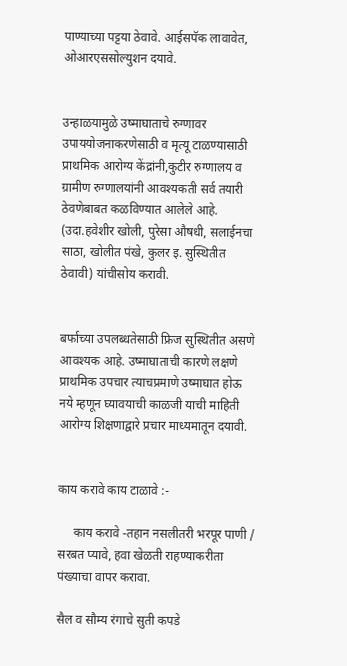पाण्याच्या पट्टया ठेवावे. आईसपॅक लावावेत, ओआरएससोल्युशन दयावे.


उन्हाळयामुळे उष्माघाताचे रुग्णावर उपाययोजनाकरणेसाठी व मृत्यू टाळण्यासाठी प्राथमिक आरोग्य केंद्रांनी,कुटीर रुग्णालय व ग्रामीण रुग्णालयांनी आवश्यकती सर्व तयारी ठेवणेबाबत कळविण्यात आलेले आहे. (उदा.हवेशीर खोली, पुरेसा औषधी, सलाईनचा साठा, खोलीत पंखे, कुलर इ. सुस्थितीत ठेवावी) यांचीसोय करावी.


बर्फाच्या उपलब्धतेसाठी फ्रिज सुस्थितीत असणे आवश्यक आहे. उष्माघाताची कारणे लक्षणे प्राथमिक उपचार त्याचप्रमाणे उष्माघात होऊ नये म्हणून घ्यावयाची काळजी याची माहिती आरोग्य शिक्षणाद्वारे प्रचार माध्यमातून दयावी.


काय करावे काय टाळावे :-

     काय करावे -तहान नसलीतरी भरपूर पाणी / सरबत प्यावे, हवा खेळती राहण्याकरीता पंख्याचा वापर करावा.

सैल व सौम्य रंगाचे सुती कपडे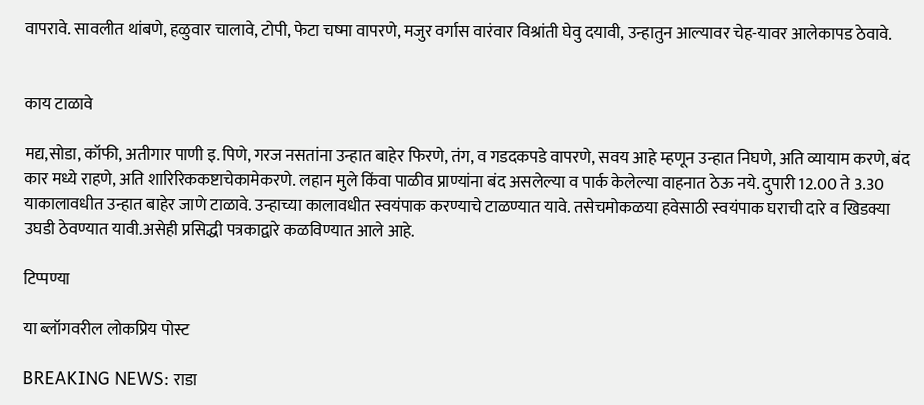वापरावे. सावलीत थांबणे, हळुवार चालावे, टोपी, फेटा चष्मा वापरणे, मजुर वर्गास वारंवार विश्रांती घेवु दयावी, उन्हातुन आल्यावर चेह-यावर आलेकापड ठेवावे.


काय टाळावे

मद्य,सोडा, कॉफी, अतीगार पाणी इ. पिणे, गरज नसतांना उन्हात बाहेर फिरणे, तंग, व गडदकपडे वापरणे, सवय आहे म्हणून उन्हात निघणे, अति व्यायाम करणे, बंद कार मध्ये राहणे, अति शारिरिककष्टाचेकामेकरणे. लहान मुले किंवा पाळीव प्राण्यांना बंद असलेल्या व पार्क केलेल्या वाहनात ठेऊ नये. दुपारी 12.00 ते 3.30 याकालावधीत उन्हात बाहेर जाणे टाळावे. उन्हाच्या कालावधीत स्वयंपाक करण्याचे टाळण्यात यावे. तसेचमोकळया हवेसाठी स्वयंपाक घराची दारे व खिडक्या उघडी ठेवण्यात यावी.असेही प्रसिद्धी पत्रकाद्वारे कळविण्यात आले आहे.

टिप्पण्या

या ब्लॉगवरील लोकप्रिय पोस्ट

BREAKING NEWS: राडा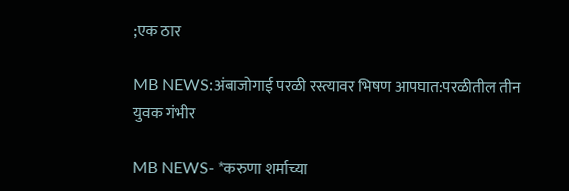;एक ठार

MB NEWS:अंबाजोगाई परळी रस्त्यावर भिषण आपघात:परळीतील तीन युवक गंभीर

MB NEWS- *करुणा शर्माच्या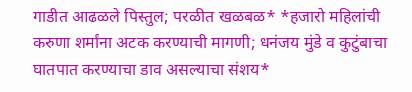गाडीत आढळले पिस्तुल; परळीत खळबळ* *हजारो महिलांची करुणा शर्मांना अटक करण्याची मागणी; धनंजय मुंडे व कुटुंबाचा घातपात करण्याचा डाव असल्याचा संशय*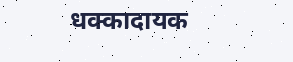धक्कादायक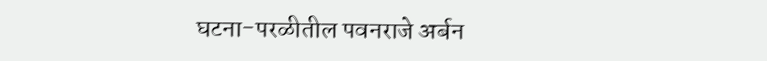घटना-परळीतील पवनराजे अर्बन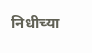निधीच्या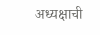अध्यक्षाची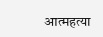आत्महत्या